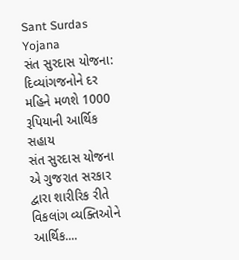Sant Surdas Yojana
સંત સુરદાસ યોજના: દિવ્યાંગજનોને દર મહિને મળશે 1000 રૂપિયાની આર્થિક સહાય
સંત સુરદાસ યોજના એ ગુજરાત સરકાર દ્વારા શારીરિક રીતે વિકલાંગ વ્યક્તિઓને આર્થિક....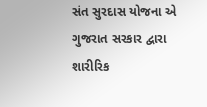સંત સુરદાસ યોજના એ ગુજરાત સરકાર દ્વારા શારીરિક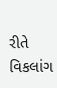રીતે વિકલાંગ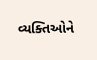વ્યક્તિઓને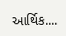આર્થિક....